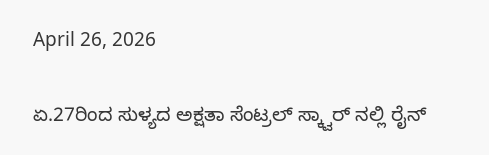April 26, 2026

ಏ.27ರಿಂದ ಸುಳ್ಯದ ಅಕ್ಷತಾ ಸೆಂಟ್ರಲ್ ಸ್ಕ್ವಾರ್ ನಲ್ಲಿ ರೈನ್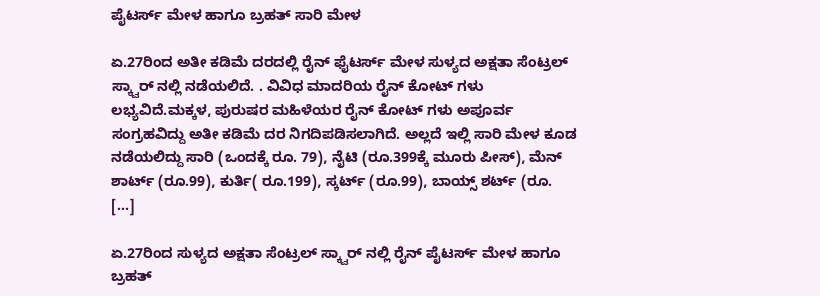ಪೈಟರ್ಸ್ ಮೇಳ ಹಾಗೂ ಬ್ರಹತ್ ಸಾರಿ ಮೇಳ

ಏ.27ರಿಂದ ಅತೀ ಕಡಿಮೆ ದರದಲ್ಲಿ ರೈನ್ ಫೈಟರ್ಸ್ ಮೇಳ ಸುಳ್ಯದ ಅಕ್ಷತಾ ಸೆಂಟ್ರಲ್ ಸ್ಕ್ವಾರ್ ನಲ್ಲಿ ನಡೆಯಲಿದೆ. . ವಿವಿಧ ಮಾದರಿಯ ರೈನ್ ಕೋಟ್ ಗಳು ಲಭ್ಯವಿದೆ‌.ಮಕ್ಕಳ, ಪುರುಷರ ಮಹಿಳೆಯರ ರೈನ್ ಕೋಟ್ ಗಳು ಅಪೂರ್ವ ಸಂಗ್ರಹವಿದ್ದು ಅತೀ ಕಡಿಮೆ ದರ ನಿಗದಿಪಡಿಸಲಾಗಿದೆ. ಅಲ್ಲದೆ ಇಲ್ಲಿ ಸಾರಿ ಮೇಳ ಕೂಡ ನಡೆಯಲಿದ್ದು ಸಾರಿ (ಒಂದಕ್ಕೆ ರೂ. 79), ನೈಟಿ (ರೂ.399ಕ್ಕೆ ಮೂರು ಪೀಸ್), ಮೆನ್ ಶಾರ್ಟ್ (ರೂ.99), ಕುರ್ತಿ( ರೂ.199), ಸ್ಕರ್ಟ್ (ರೂ.99), ಬಾಯ್ಸ್ ಶರ್ಟ್ (ರೂ. […]

ಏ.27ರಿಂದ ಸುಳ್ಯದ ಅಕ್ಷತಾ ಸೆಂಟ್ರಲ್ ಸ್ಕ್ವಾರ್ ನಲ್ಲಿ ರೈನ್ ಪೈಟರ್ಸ್ ಮೇಳ ಹಾಗೂ ಬ್ರಹತ್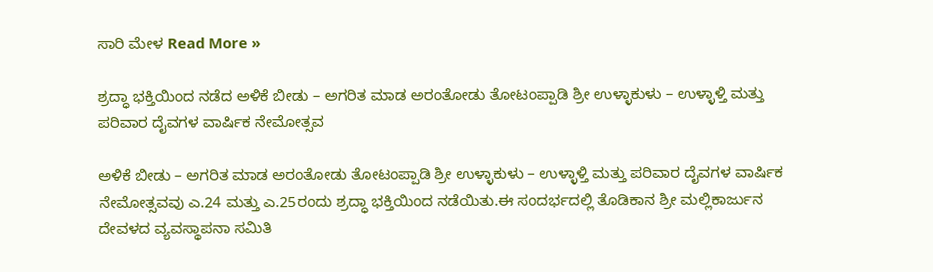ಸಾರಿ ಮೇಳ Read More »

ಶ್ರದ್ಧಾ ಭಕ್ತಿಯಿಂದ ನಡೆದ ಅಳಿಕೆ ಬೀಡು – ಅಗರಿತ ಮಾಡ ಅರಂತೋಡು ತೋಟಂಪ್ಪಾಡಿ ಶ್ರೀ ಉಳ್ಳಾಕುಳು – ಉಳ್ಳಾಳ್ತಿ ಮತ್ತು ಪರಿವಾರ ದೈವಗಳ ವಾರ್ಷಿಕ ನೇಮೋತ್ಸವ

ಅಳಿಕೆ ಬೀಡು – ಅಗರಿತ ಮಾಡ ಅರಂತೋಡು ತೋಟಂಪ್ಪಾಡಿ ಶ್ರೀ ಉಳ್ಳಾಕುಳು – ಉಳ್ಳಾಳ್ತಿ ಮತ್ತು ಪರಿವಾರ ದೈವಗಳ ವಾರ್ಷಿಕ ನೇಮೋತ್ಸವವು ಎ.24 ಮತ್ತು ಎ.25ರಂದು ಶ್ರದ್ಧಾ ಭಕ್ತಿಯಿಂದ ನಡೆಯಿತು.ಈ ಸಂದರ್ಭದಲ್ಲಿ ತೊಡಿಕಾನ ಶ್ರೀ ಮಲ್ಲಿಕಾರ್ಜುನ ದೇವಳದ ವ್ಯವಸ್ಥಾಪನಾ ಸಮಿತಿ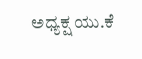ಅಧ್ಯಕ್ಷ ಯು.ಕೆ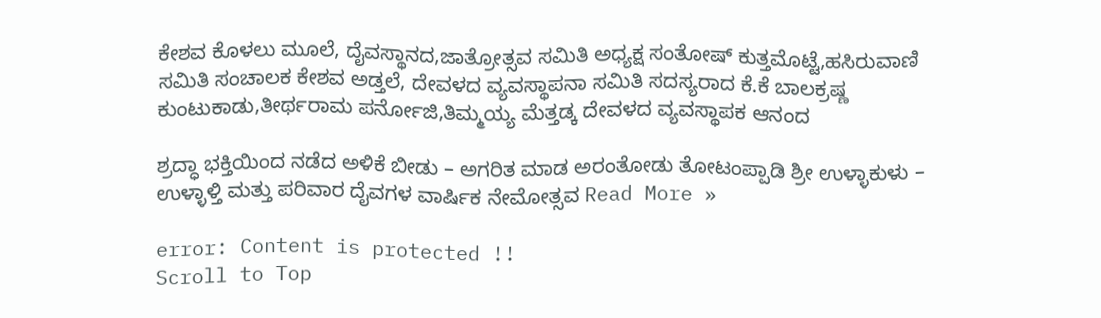ಕೇಶವ ಕೊಳಲು ಮೂಲೆ, ದೈವಸ್ಥಾನದ,ಜಾತ್ರೋತ್ಸವ ಸಮಿತಿ ಅಧ್ಯಕ್ಷ ಸಂತೋಷ್ ಕುತ್ತಮೊಟ್ಟೆ,ಹಸಿರುವಾಣಿ ಸಮಿತಿ ಸಂಚಾಲಕ ಕೇಶವ ಅಡ್ತಲೆ, ದೇವಳದ ವ್ಯವಸ್ಥಾಪನಾ ಸಮಿತಿ ಸದಸ್ಯರಾದ ಕೆ.ಕೆ ಬಾಲಕ್ರಷ್ಣ ಕುಂಟುಕಾಡು,ತೀರ್ಥರಾಮ ಪರ್ನೋಜಿ,ತಿಮ್ಮಯ್ಯ ಮೆತ್ತಡ್ಕ ದೇವಳದ ವ್ಯವಸ್ಥಾಪಕ ಆನಂದ

ಶ್ರದ್ಧಾ ಭಕ್ತಿಯಿಂದ ನಡೆದ ಅಳಿಕೆ ಬೀಡು – ಅಗರಿತ ಮಾಡ ಅರಂತೋಡು ತೋಟಂಪ್ಪಾಡಿ ಶ್ರೀ ಉಳ್ಳಾಕುಳು – ಉಳ್ಳಾಳ್ತಿ ಮತ್ತು ಪರಿವಾರ ದೈವಗಳ ವಾರ್ಷಿಕ ನೇಮೋತ್ಸವ Read More »

error: Content is protected !!
Scroll to Top